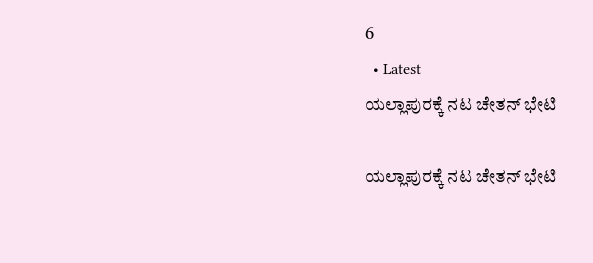6
  • Latest
ಯಲ್ಲಾಪುರಕ್ಕೆ ನಟ ಚೇತನ್ ಭೇಟಿ

ಯಲ್ಲಾಪುರಕ್ಕೆ ನಟ ಚೇತನ್ ಭೇಟಿ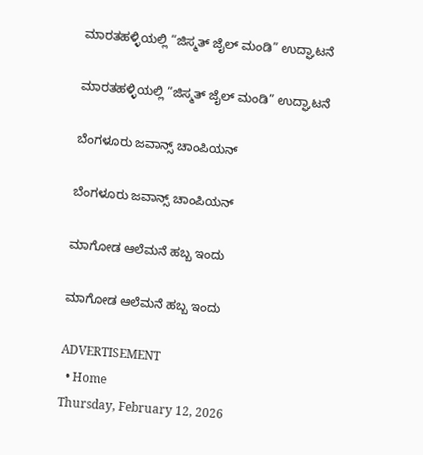ಮಾರತಹಳ್ಳಿಯಲ್ಲಿ “ಜಿಸ್ಮತ್ ಜೈಲ್ ಮಂಡಿ” ಉದ್ಘಾಟನೆ

ಮಾರತಹಳ್ಳಿಯಲ್ಲಿ “ಜಿಸ್ಮತ್ ಜೈಲ್ ಮಂಡಿ” ಉದ್ಘಾಟನೆ

ಬೆಂಗಳೂರು ಜವಾನ್ಸ್ ಚಾಂಪಿಯನ್

ಬೆಂಗಳೂರು ಜವಾನ್ಸ್ ಚಾಂಪಿಯನ್

ಮಾಗೋಡ ಆಲೆಮನೆ ಹಬ್ಬ ಇಂದು

ಮಾಗೋಡ ಆಲೆಮನೆ ಹಬ್ಬ ಇಂದು

ADVERTISEMENT
  • Home
Thursday, February 12, 2026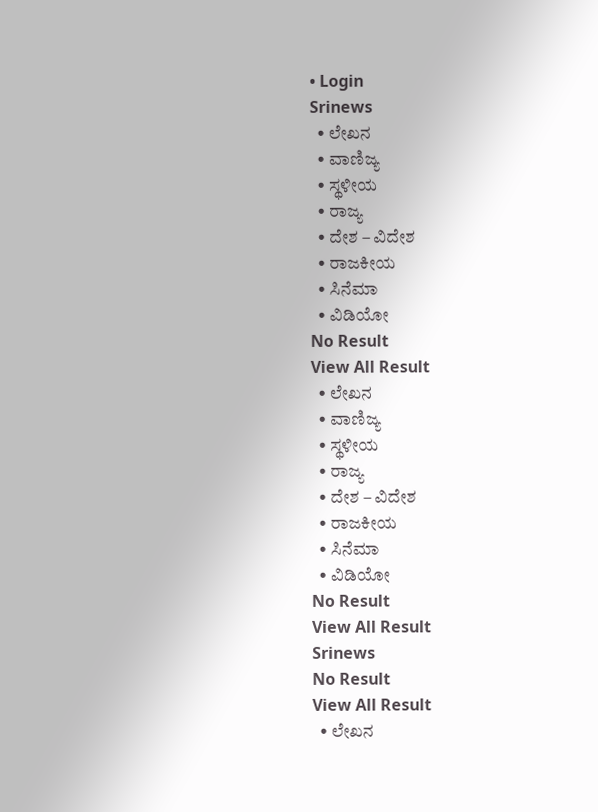• Login
Srinews
  • ಲೇಖನ
  • ವಾಣಿಜ್ಯ
  • ಸ್ಥಳೀಯ
  • ರಾಜ್ಯ
  • ದೇಶ – ವಿದೇಶ
  • ರಾಜಕೀಯ
  • ಸಿನೆಮಾ
  • ವಿಡಿಯೋ
No Result
View All Result
  • ಲೇಖನ
  • ವಾಣಿಜ್ಯ
  • ಸ್ಥಳೀಯ
  • ರಾಜ್ಯ
  • ದೇಶ – ವಿದೇಶ
  • ರಾಜಕೀಯ
  • ಸಿನೆಮಾ
  • ವಿಡಿಯೋ
No Result
View All Result
Srinews
No Result
View All Result
  • ಲೇಖನ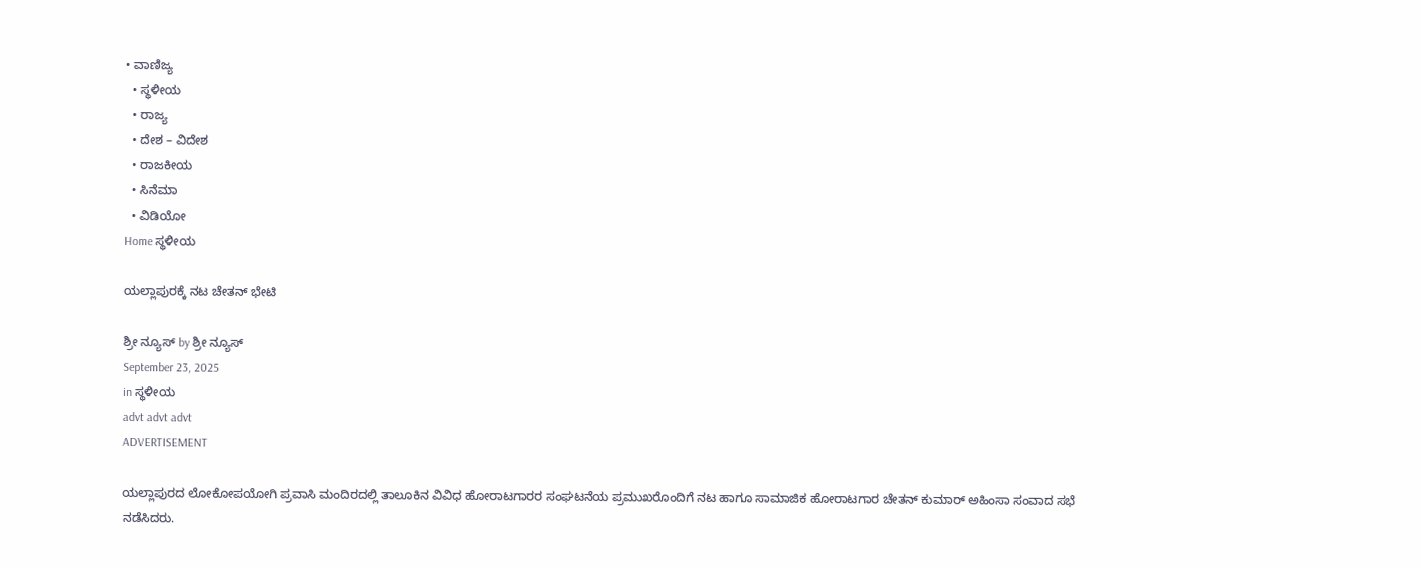• ವಾಣಿಜ್ಯ
  • ಸ್ಥಳೀಯ
  • ರಾಜ್ಯ
  • ದೇಶ – ವಿದೇಶ
  • ರಾಜಕೀಯ
  • ಸಿನೆಮಾ
  • ವಿಡಿಯೋ
Home ಸ್ಥಳೀಯ

ಯಲ್ಲಾಪುರಕ್ಕೆ ನಟ ಚೇತನ್ ಭೇಟಿ

ಶ್ರೀ ನ್ಯೂಸ್ by ಶ್ರೀ ನ್ಯೂಸ್
September 23, 2025
in ಸ್ಥಳೀಯ
advt advt advt
ADVERTISEMENT

ಯಲ್ಲಾಪುರದ ಲೋಕೋಪಯೋಗಿ ಪ್ರವಾಸಿ ಮಂದಿರದಲ್ಲಿ ತಾಲೂಕಿನ ವಿವಿಧ ಹೋರಾಟಗಾರರ ಸಂಘಟನೆಯ ಪ್ರಮುಖರೊಂದಿಗೆ ನಟ ಹಾಗೂ ಸಾಮಾಜಿಕ ಹೋರಾಟಗಾರ ಚೇತನ್ ಕುಮಾರ್ ಅಹಿಂಸಾ ಸಂವಾದ ಸಭೆ ನಡೆಸಿದರು.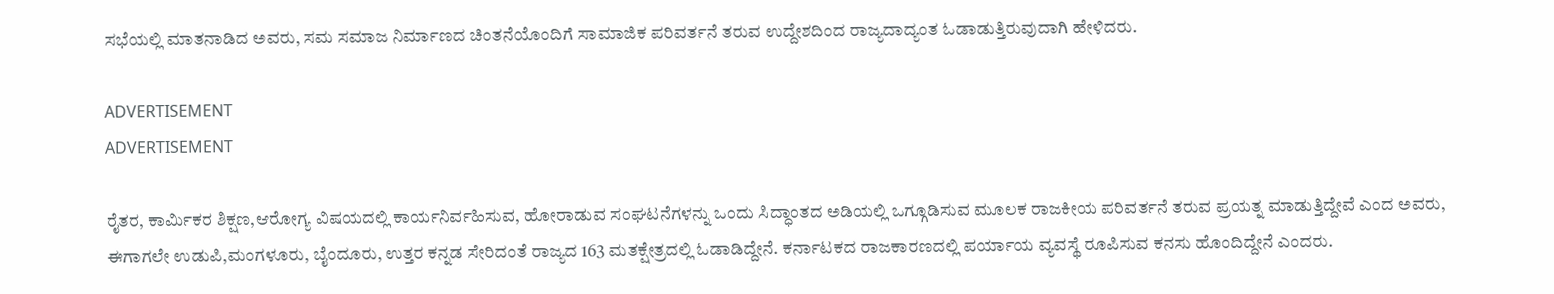ಸಭೆಯಲ್ಲಿ ಮಾತನಾಡಿದ ಅವರು, ಸಮ ಸಮಾಜ ನಿರ್ಮಾಣದ ಚಿಂತನೆಯೊಂದಿಗೆ ಸಾಮಾಜಿಕ ಪರಿವರ್ತನೆ ತರುವ ಉದ್ದೇಶದಿಂದ ರಾಜ್ಯದಾದ್ಯಂತ ಓಡಾಡುತ್ತಿರುವುದಾಗಿ ಹೇಳಿದರು.

ADVERTISEMENT
ADVERTISEMENT

ರೈತರ, ಕಾರ್ಮಿಕರ ಶಿಕ್ಷಣ,ಆರೋಗ್ಯ ವಿಷಯದಲ್ಲಿ ಕಾರ್ಯನಿರ್ವಹಿಸುವ, ಹೋರಾಡುವ ಸಂಘಟನೆಗಳನ್ನು ಒಂದು ಸಿದ್ಧಾಂತದ ಅಡಿಯಲ್ಲಿ ಒಗ್ಗೂಡಿಸುವ ಮೂಲಕ ರಾಜಕೀಯ ಪರಿವರ್ತನೆ ತರುವ ಪ್ರಯತ್ನ ಮಾಡುತ್ತಿದ್ದೇವೆ ಎಂದ ಅವರು, ಈಗಾಗಲೇ ಉಡುಪಿ,ಮಂಗಳೂರು, ಬೈಂದೂರು, ಉತ್ತರ ಕನ್ನಡ ಸೇರಿದಂತೆ ರಾಜ್ಯದ 163 ಮತಕ್ಷೇತ್ರದಲ್ಲಿ ಓಡಾಡಿದ್ದೇನೆ. ಕರ್ನಾಟಕದ ರಾಜಕಾರಣದಲ್ಲಿ ಪರ್ಯಾಯ ವ್ಯವಸ್ಥೆ ರೂಪಿಸುವ ಕನಸು ಹೊಂದಿದ್ದೇನೆ ಎಂದರು.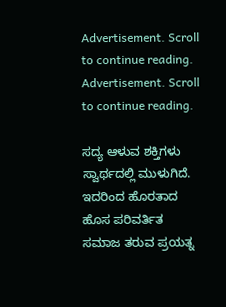Advertisement. Scroll to continue reading.
Advertisement. Scroll to continue reading.

ಸದ್ಯ ಆಳುವ ಶಕ್ತಿಗಳು ಸ್ವಾರ್ಥದಲ್ಲಿ ಮುಳುಗಿದೆ. ಇದರಿಂದ ಹೊರತಾದ ಹೊಸ ಪರಿವರ್ತಿತ ಸಮಾಜ ತರುವ ಪ್ರಯತ್ನ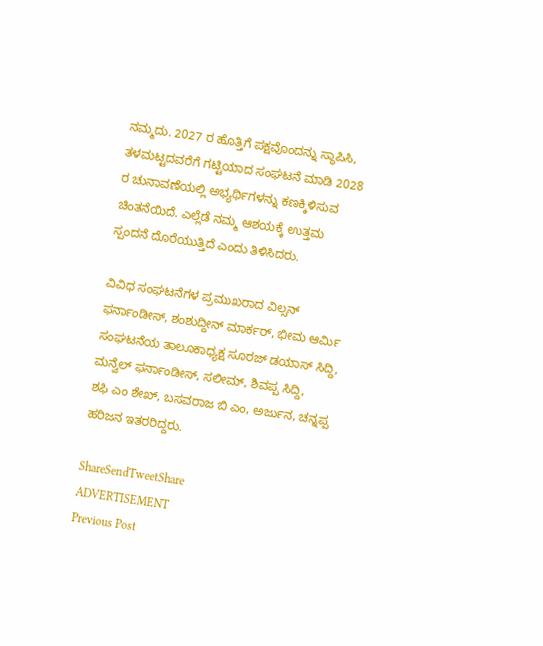ನಮ್ಮದು. 2027 ರ ಹೊತ್ತಿಗೆ ಪಕ್ಷವೊಂದನ್ನು ಸ್ಥಾಪಿಸಿ, ತಳಮಟ್ಟದವರೆಗೆ ಗಟ್ಟಿಯಾದ ಸಂಘಟನೆ ಮಾಡಿ 2028 ರ ಚುನಾವಣೆಯಲ್ಲಿ ಅಭ್ಯರ್ಥಿಗಳನ್ನು ಕಣಕ್ಕಿಳಿಸುವ ಚಿಂತನೆಯಿದೆ. ಎಲ್ಲೆಡೆ ನಮ್ಮ ಆಶಯಕ್ಕೆ ಉತ್ತಮ ಸ್ಪಂದನೆ ದೊರೆಯುತ್ತಿದೆ ಎಂದು ತಿಳಿಸಿದರು.

ವಿವಿಧ ಸಂಘಟನೆಗಳ ಪ್ರಮುಖರಾದ ವಿಲ್ಸನ್ ಫರ್ನಾಂಡೀಸ್, ಶಂಶುದ್ದೀನ್ ಮಾರ್ಕರ್, ಭೀಮ ಆರ್ಮಿ ಸಂಘಟನೆಯ ತಾಲೂಕಾಧ್ಯಕ್ಷ ಸೂರಜ್ ಡಯಾಸ್ ಸಿದ್ದಿ, ಮನ್ವೆಲ್ ಫರ್ನಾಂಡೀಸ್, ಸಲೀಮ್, ಶಿವಪ್ಪ ಸಿದ್ದಿ,
ಶಫಿ ಎಂ ಶೇಖ್, ಬಸವರಾಜ ಬಿ ಎಂ, ಅರ್ಜುನ, ಚನ್ನಪ್ಪ ಹರಿಜನ ಇತರರಿದ್ದರು.

ShareSendTweetShare
ADVERTISEMENT
Previous Post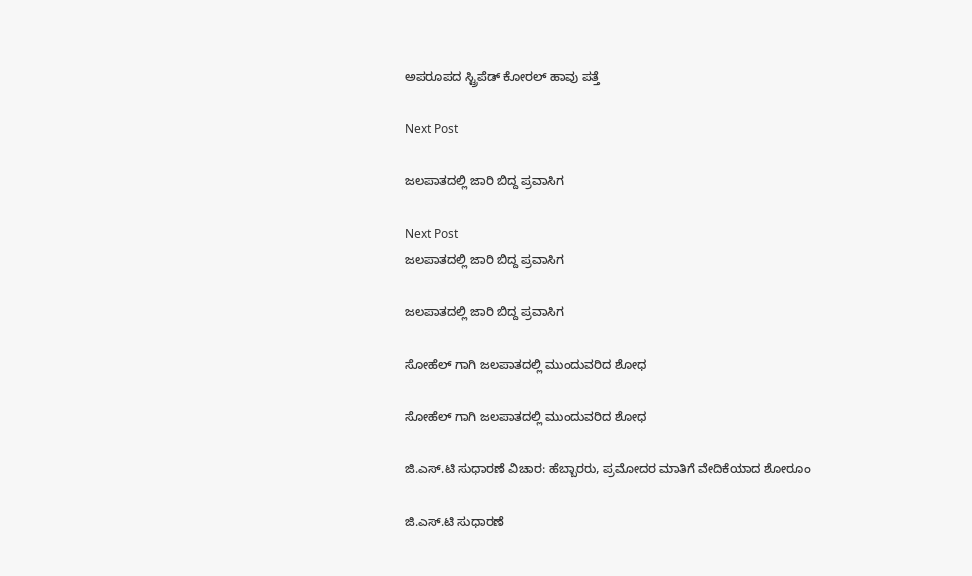ಅಪರೂಪದ ಸ್ಟ್ರಿಪೆಡ್ ಕೋರಲ್ ಹಾವು ಪತ್ತೆ

Next Post

ಜಲಪಾತದಲ್ಲಿ ಜಾರಿ ಬಿದ್ದ ಪ್ರವಾಸಿಗ

Next Post
ಜಲಪಾತದಲ್ಲಿ ಜಾರಿ ಬಿದ್ದ ಪ್ರವಾಸಿಗ

ಜಲಪಾತದಲ್ಲಿ ಜಾರಿ ಬಿದ್ದ ಪ್ರವಾಸಿಗ

ಸೋಹೆಲ್ ಗಾಗಿ ಜಲಪಾತದಲ್ಲಿ ಮುಂದುವರಿದ ಶೋಧ

ಸೋಹೆಲ್ ಗಾಗಿ ಜಲಪಾತದಲ್ಲಿ ಮುಂದುವರಿದ ಶೋಧ

ಜಿ.ಎಸ್.ಟಿ ಸುಧಾರಣೆ ವಿಚಾರ: ಹೆಬ್ಬಾರರು, ಪ್ರಮೋದರ ಮಾತಿಗೆ ವೇದಿಕೆಯಾದ ಶೋರೂಂ

ಜಿ.ಎಸ್.ಟಿ ಸುಧಾರಣೆ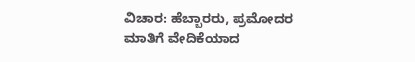ವಿಚಾರ: ಹೆಬ್ಬಾರರು, ಪ್ರಮೋದರ ಮಾತಿಗೆ ವೇದಿಕೆಯಾದ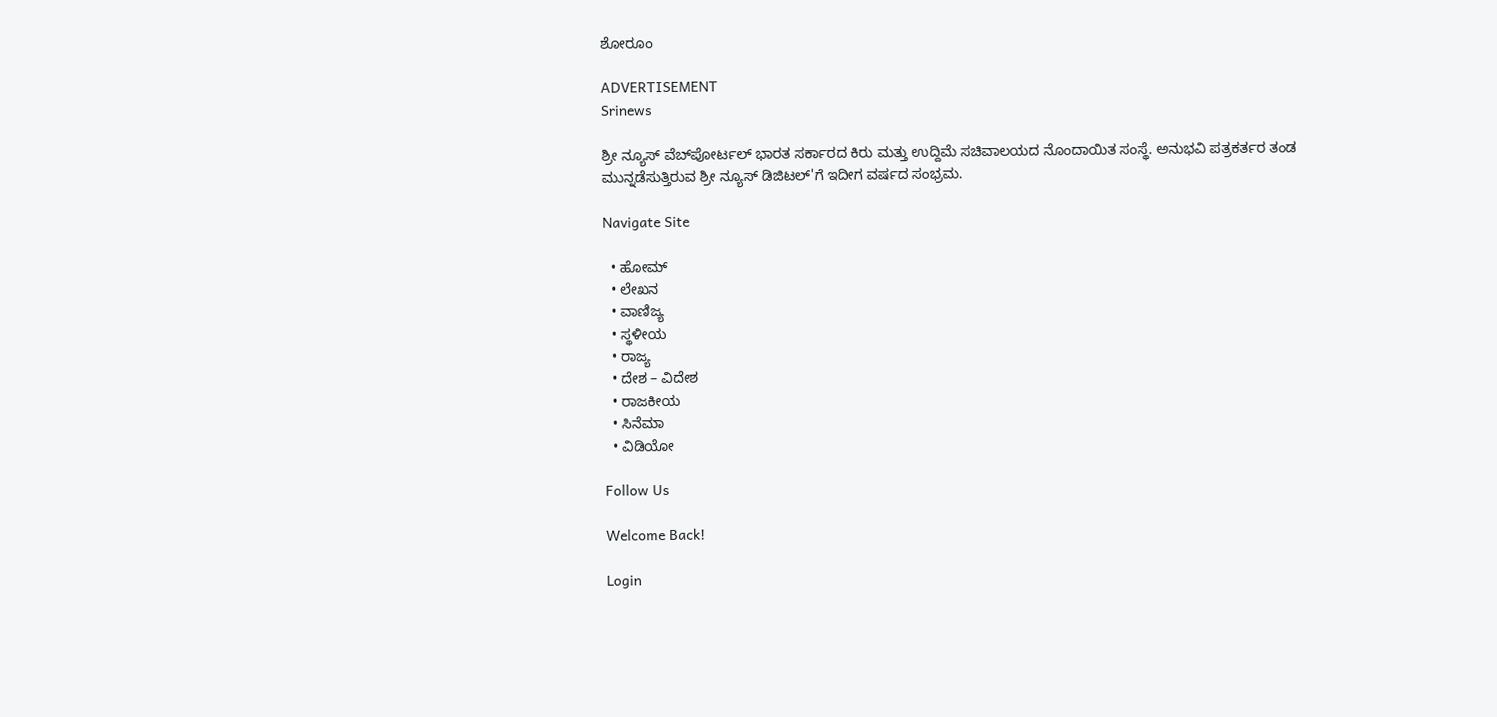ಶೋರೂಂ

ADVERTISEMENT
Srinews

ಶ್ರೀ ನ್ಯೂಸ್ ವೆಬ್‌ಪೋರ್ಟಲ್ ಭಾರತ ಸರ್ಕಾರದ ಕಿರು ಮತ್ತು ಉದ್ದಿಮೆ ಸಚಿವಾಲಯದ ನೊಂದಾಯಿತ ಸಂಸ್ಥೆ. ಅನುಭವಿ ಪತ್ರಕರ್ತರ ತಂಡ ಮುನ್ನಡೆಸುತ್ತಿರುವ ಶ್ರೀ ನ್ಯೂಸ್ ಡಿಜಿಟಲ್'ಗೆ ಇದೀಗ ವರ್ಷದ ಸಂಭ್ರಮ.

Navigate Site

  • ಹೋಮ್
  • ಲೇಖನ
  • ವಾಣಿಜ್ಯ
  • ಸ್ಥಳೀಯ
  • ರಾಜ್ಯ
  • ದೇಶ – ವಿದೇಶ
  • ರಾಜಕೀಯ
  • ಸಿನೆಮಾ
  • ವಿಡಿಯೋ

Follow Us

Welcome Back!

Login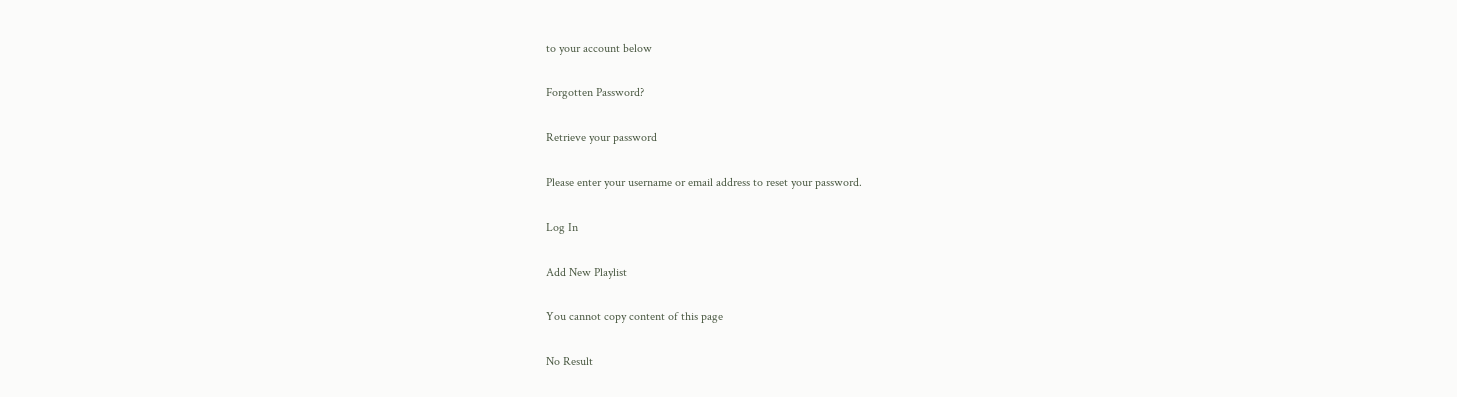to your account below

Forgotten Password?

Retrieve your password

Please enter your username or email address to reset your password.

Log In

Add New Playlist

You cannot copy content of this page

No Result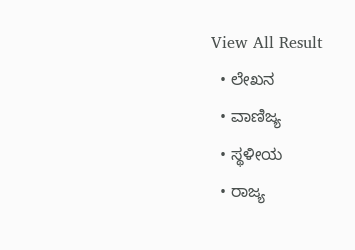View All Result
  • ಲೇಖನ
  • ವಾಣಿಜ್ಯ
  • ಸ್ಥಳೀಯ
  • ರಾಜ್ಯ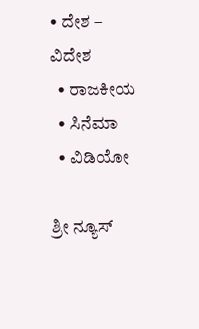• ದೇಶ – ವಿದೇಶ
  • ರಾಜಕೀಯ
  • ಸಿನೆಮಾ
  • ವಿಡಿಯೋ

ಶ್ರೀ ನ್ಯೂಸ್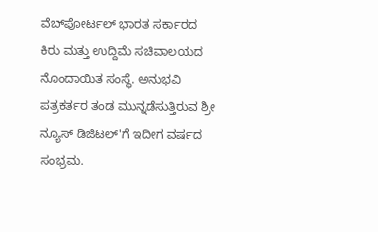ವೆಬ್‌ಪೋರ್ಟಲ್ ಭಾರತ ಸರ್ಕಾರದ ಕಿರು ಮತ್ತು ಉದ್ದಿಮೆ ಸಚಿವಾಲಯದ ನೊಂದಾಯಿತ ಸಂಸ್ಥೆ. ಅನುಭವಿ ಪತ್ರಕರ್ತರ ತಂಡ ಮುನ್ನಡೆಸುತ್ತಿರುವ ಶ್ರೀ ನ್ಯೂಸ್ ಡಿಜಿಟಲ್'ಗೆ ಇದೀಗ ವರ್ಷದ ಸಂಭ್ರಮ.